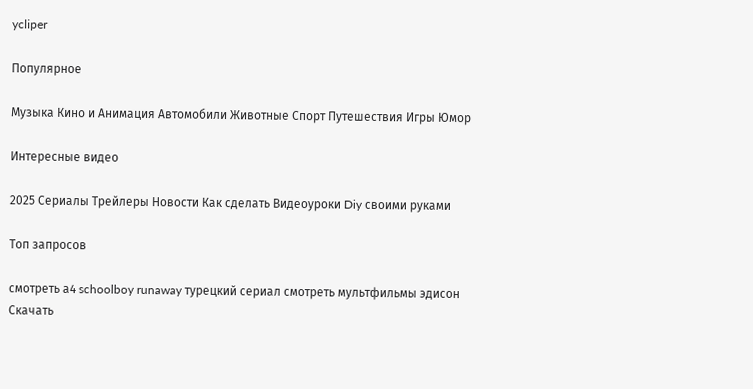ycliper

Популярное

Музыка Кино и Анимация Автомобили Животные Спорт Путешествия Игры Юмор

Интересные видео

2025 Сериалы Трейлеры Новости Как сделать Видеоуроки Diy своими руками

Топ запросов

смотреть а4 schoolboy runaway турецкий сериал смотреть мультфильмы эдисон
Скачать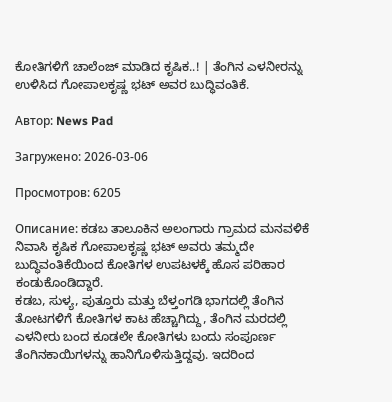ಕೋತಿಗಳಿಗೆ ಚಾಲೆಂಜ್ ಮಾಡಿದ ಕೃಷಿಕ..! | ತೆಂಗಿನ ಎಳನೀರನ್ನು ಉಳಿಸಿದ ಗೋಪಾಲಕೃಷ್ಣ ಭಟ್ ಅವರ ಬುದ್ಧಿವಂತಿಕೆ.

Автор: News Pad

Загружено: 2026-03-06

Просмотров: 6205

Описание: ಕಡಬ ತಾಲೂಕಿನ ಅಲಂಗಾರು ಗ್ರಾಮದ ಮನವಳಿಕೆ ನಿವಾಸಿ ಕೃಷಿಕ ಗೋಪಾಲಕೃಷ್ಣ ಭಟ್ ಅವರು ತಮ್ಮದೇ ಬುದ್ಧಿವಂತಿಕೆಯಿಂದ ಕೋತಿಗಳ ಉಪಟಳಕ್ಕೆ ಹೊಸ ಪರಿಹಾರ ಕಂಡುಕೊಂಡಿದ್ದಾರೆ.
ಕಡಬ, ಸುಳ್ಯ, ಪುತ್ತೂರು ಮತ್ತು ಬೆಳ್ತಂಗಡಿ ಭಾಗದಲ್ಲಿ ತೆಂಗಿನ ತೋಟಗಳಿಗೆ ಕೋತಿಗಳ ಕಾಟ ಹೆಚ್ಚಾಗಿದ್ದು, ತೆಂಗಿನ ಮರದಲ್ಲಿ ಎಳನೀರು ಬಂದ ಕೂಡಲೇ ಕೋತಿಗಳು ಬಂದು ಸಂಪೂರ್ಣ ತೆಂಗಿನಕಾಯಿಗಳನ್ನು ಹಾನಿಗೊಳಿಸುತ್ತಿದ್ದವು. ಇದರಿಂದ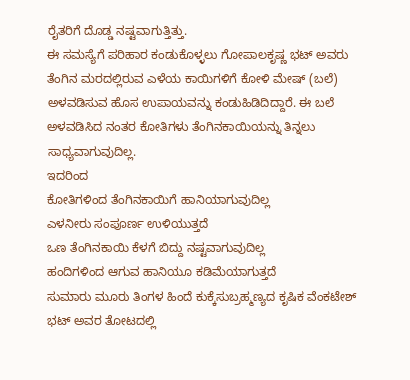ರೈತರಿಗೆ ದೊಡ್ಡ ನಷ್ಟವಾಗುತ್ತಿತ್ತು.
ಈ ಸಮಸ್ಯೆಗೆ ಪರಿಹಾರ ಕಂಡುಕೊಳ್ಳಲು ಗೋಪಾಲಕೃಷ್ಣ ಭಟ್ ಅವರು ತೆಂಗಿನ ಮರದಲ್ಲಿರುವ ಎಳೆಯ ಕಾಯಿಗಳಿಗೆ ಕೋಳಿ ಮೇಷ್ (ಬಲೆ) ಅಳವಡಿಸುವ ಹೊಸ ಉಪಾಯವನ್ನು ಕಂಡುಹಿಡಿದಿದ್ದಾರೆ. ಈ ಬಲೆ ಅಳವಡಿಸಿದ ನಂತರ ಕೋತಿಗಳು ತೆಂಗಿನಕಾಯಿಯನ್ನು ತಿನ್ನಲು ಸಾಧ್ಯವಾಗುವುದಿಲ್ಲ.
ಇದರಿಂದ
ಕೋತಿಗಳಿಂದ ತೆಂಗಿನಕಾಯಿಗೆ ಹಾನಿಯಾಗುವುದಿಲ್ಲ
ಎಳನೀರು ಸಂಪೂರ್ಣ ಉಳಿಯುತ್ತದೆ
ಒಣ ತೆಂಗಿನಕಾಯಿ ಕೆಳಗೆ ಬಿದ್ದು ನಷ್ಟವಾಗುವುದಿಲ್ಲ
ಹಂದಿಗಳಿಂದ ಆಗುವ ಹಾನಿಯೂ ಕಡಿಮೆಯಾಗುತ್ತದೆ
ಸುಮಾರು ಮೂರು ತಿಂಗಳ ಹಿಂದೆ ಕುಕ್ಕೆಸುಬ್ರಹ್ಮಣ್ಯದ ಕೃಷಿಕ ವೆಂಕಟೇಶ್ ಭಟ್ ಅವರ ತೋಟದಲ್ಲಿ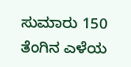ಸುಮಾರು 150 ತೆಂಗಿನ ಎಳೆಯ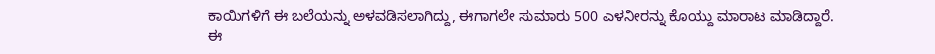ಕಾಯಿಗಳಿಗೆ ಈ ಬಲೆಯನ್ನು ಅಳವಡಿಸಲಾಗಿದ್ದು, ಈಗಾಗಲೇ ಸುಮಾರು 500 ಎಳನೀರನ್ನು ಕೊಯ್ದು ಮಾರಾಟ ಮಾಡಿದ್ದಾರೆ.
ಈ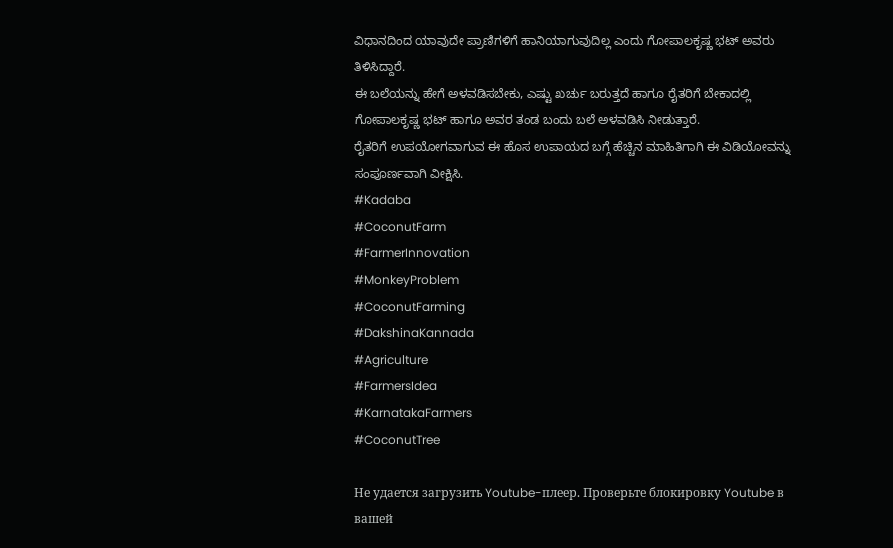ವಿಧಾನದಿಂದ ಯಾವುದೇ ಪ್ರಾಣಿಗಳಿಗೆ ಹಾನಿಯಾಗುವುದಿಲ್ಲ ಎಂದು ಗೋಪಾಲಕೃಷ್ಣ ಭಟ್ ಅವರು ತಿಳಿಸಿದ್ದಾರೆ.
ಈ ಬಲೆಯನ್ನು ಹೇಗೆ ಅಳವಡಿಸಬೇಕು, ಎಷ್ಟು ಖರ್ಚು ಬರುತ್ತದೆ ಹಾಗೂ ರೈತರಿಗೆ ಬೇಕಾದಲ್ಲಿ ಗೋಪಾಲಕೃಷ್ಣ ಭಟ್ ಹಾಗೂ ಅವರ ತಂಡ ಬಂದು ಬಲೆ ಅಳವಡಿಸಿ ನೀಡುತ್ತಾರೆ.
ರೈತರಿಗೆ ಉಪಯೋಗವಾಗುವ ಈ ಹೊಸ ಉಪಾಯದ ಬಗ್ಗೆ ಹೆಚ್ಚಿನ ಮಾಹಿತಿಗಾಗಿ ಈ ವಿಡಿಯೋವನ್ನು ಸಂಪೂರ್ಣವಾಗಿ ವೀಕ್ಷಿಸಿ.
#Kadaba
#CoconutFarm
#FarmerInnovation
#MonkeyProblem
#CoconutFarming
#DakshinaKannada
#Agriculture
#FarmersIdea
#KarnatakaFarmers
#CoconutTree

Не удается загрузить Youtube-плеер. Проверьте блокировку Youtube в вашей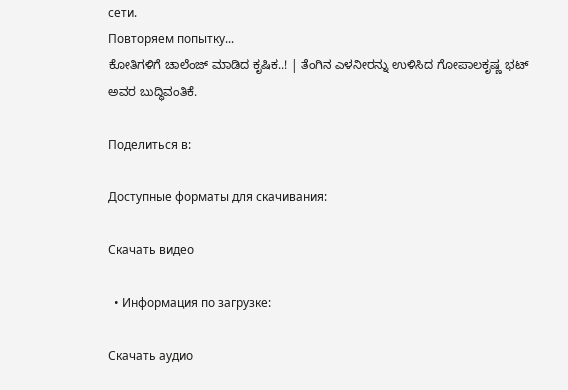сети.
Повторяем попытку...
ಕೋತಿಗಳಿಗೆ ಚಾಲೆಂಜ್ ಮಾಡಿದ ಕೃಷಿಕ..! | ತೆಂಗಿನ ಎಳನೀರನ್ನು ಉಳಿಸಿದ ಗೋಪಾಲಕೃಷ್ಣ ಭಟ್ ಅವರ ಬುದ್ಧಿವಂತಿಕೆ.

Поделиться в:

Доступные форматы для скачивания:

Скачать видео

  • Информация по загрузке:

Скачать аудио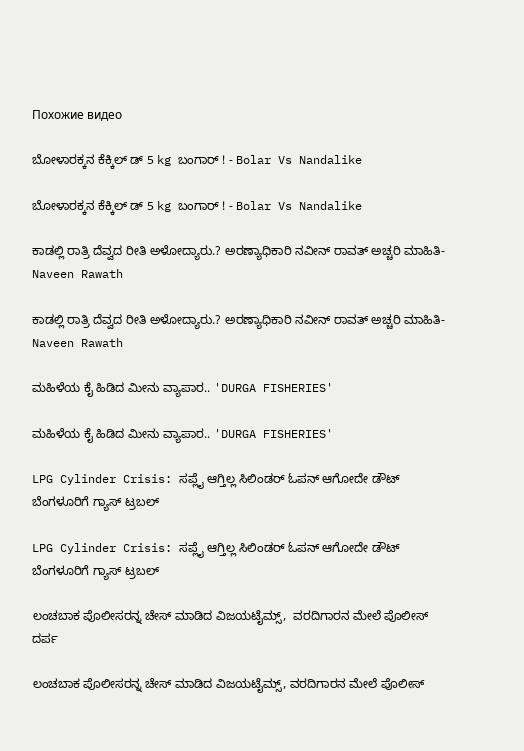Похожие видео

ಬೋಳಾರಕ್ಕನ ಕೆಕ್ಕಿಲ್ ಡ್ 5 kg ಬಂಗಾರ್ ! - Bolar Vs Nandalike

ಬೋಳಾರಕ್ಕನ ಕೆಕ್ಕಿಲ್ ಡ್ 5 kg ಬಂಗಾರ್ ! - Bolar Vs Nandalike

ಕಾಡಲ್ಲಿ ರಾತ್ರಿ ದೆವ್ವದ ರೀತಿ ಅಳೋದ್ಯಾರು.? ಅರಣ್ಯಾಧಿಕಾರಿ ನವೀನ್‌ ರಾವತ್‌ ಅಚ್ಚರಿ ಮಾಹಿತಿ- Naveen Rawath

ಕಾಡಲ್ಲಿ ರಾತ್ರಿ ದೆವ್ವದ ರೀತಿ ಅಳೋದ್ಯಾರು.? ಅರಣ್ಯಾಧಿಕಾರಿ ನವೀನ್‌ ರಾವತ್‌ ಅಚ್ಚರಿ ಮಾಹಿತಿ- Naveen Rawath

ಮಹಿಳೆಯ ಕೈ ಹಿಡಿದ ಮೀನು ವ್ಯಾಪಾರ.. 'DURGA FISHERIES'

ಮಹಿಳೆಯ ಕೈ ಹಿಡಿದ ಮೀನು ವ್ಯಾಪಾರ.. 'DURGA FISHERIES'

LPG Cylinder Crisis: ಸಪ್ಲೈ ಆಗ್ತಿಲ್ಲ ಸಿಲಿಂಡರ್ ಓಪನ್ ಆಗೋದೇ ಡೌಟ್ ಬೆಂಗಳೂರಿಗೆ ಗ್ಯಾಸ್ ಟ್ರಬಲ್

LPG Cylinder Crisis: ಸಪ್ಲೈ ಆಗ್ತಿಲ್ಲ ಸಿಲಿಂಡರ್ ಓಪನ್ ಆಗೋದೇ ಡೌಟ್ ಬೆಂಗಳೂರಿಗೆ ಗ್ಯಾಸ್ ಟ್ರಬಲ್

ಲಂಚಬಾಕ ಪೊಲೀಸರನ್ನ ಚೇಸ್‌ ಮಾಡಿದ ವಿಜಯಟೈಮ್ಸ್‌,  ವರದಿಗಾರನ ಮೇಲೆ ಪೊಲೀಸ್‌ ದರ್ಪ

ಲಂಚಬಾಕ ಪೊಲೀಸರನ್ನ ಚೇಸ್‌ ಮಾಡಿದ ವಿಜಯಟೈಮ್ಸ್‌, ವರದಿಗಾರನ ಮೇಲೆ ಪೊಲೀಸ್‌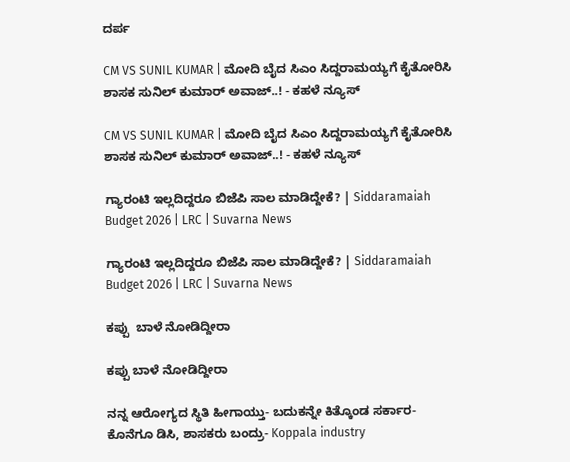ದರ್ಪ

CM VS SUNIL KUMAR | ಮೋದಿ ಬೈದ ಸಿಎಂ ಸಿದ್ದರಾಮಯ್ಯಗೆ ಕೈತೋರಿಸಿ ಶಾಸಕ‌ ಸುನಿಲ್ ಕುಮಾರ್ ಅವಾಜ್..! - ಕಹಳೆ ನ್ಯೂಸ್

CM VS SUNIL KUMAR | ಮೋದಿ ಬೈದ ಸಿಎಂ ಸಿದ್ದರಾಮಯ್ಯಗೆ ಕೈತೋರಿಸಿ ಶಾಸಕ‌ ಸುನಿಲ್ ಕುಮಾರ್ ಅವಾಜ್..! - ಕಹಳೆ ನ್ಯೂಸ್

ಗ್ಯಾರಂಟಿ ಇಲ್ಲದಿದ್ದರೂ ಬಿಜೆಪಿ ಸಾಲ ಮಾಡಿದ್ದೇಕೆ? | Siddaramaiah Budget 2026 | LRC | Suvarna News

ಗ್ಯಾರಂಟಿ ಇಲ್ಲದಿದ್ದರೂ ಬಿಜೆಪಿ ಸಾಲ ಮಾಡಿದ್ದೇಕೆ? | Siddaramaiah Budget 2026 | LRC | Suvarna News

ಕಪ್ಪು  ಬಾಳೆ ನೋಡಿದ್ದೀರಾ

ಕಪ್ಪು ಬಾಳೆ ನೋಡಿದ್ದೀರಾ

ನನ್ನ ಆರೋಗ್ಯದ ಸ್ಥಿತಿ ಹೀಗಾಯ್ತು- ಬದುಕನ್ನೇ ಕಿತ್ಕೊಂಡ ಸರ್ಕಾರ- ಕೊನೆಗೂ ಡಿಸಿ, ಶಾಸಕರು ಬಂದ್ರು- Koppala industry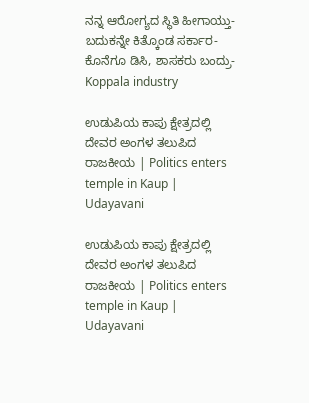ನನ್ನ ಆರೋಗ್ಯದ ಸ್ಥಿತಿ ಹೀಗಾಯ್ತು- ಬದುಕನ್ನೇ ಕಿತ್ಕೊಂಡ ಸರ್ಕಾರ- ಕೊನೆಗೂ ಡಿಸಿ, ಶಾಸಕರು ಬಂದ್ರು- Koppala industry

ಉಡುಪಿಯ ಕಾಪು ಕ್ಷೇತ್ರದಲ್ಲಿ ದೇವರ ಅಂಗಳ ತಲುಪಿದ ರಾಜಕೀಯ | Politics enters temple in Kaup | Udayavani

ಉಡುಪಿಯ ಕಾಪು ಕ್ಷೇತ್ರದಲ್ಲಿ ದೇವರ ಅಂಗಳ ತಲುಪಿದ ರಾಜಕೀಯ | Politics enters temple in Kaup | Udayavani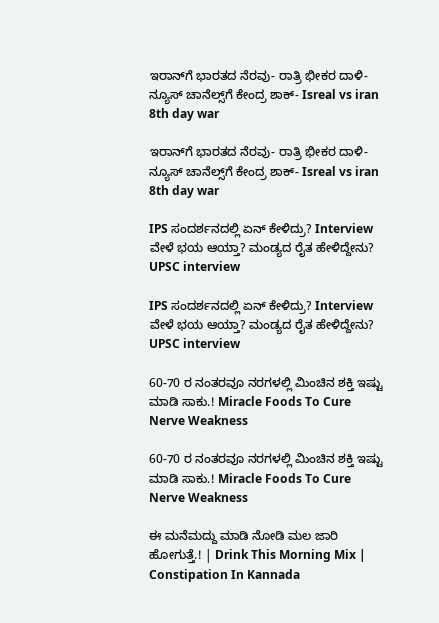ಇರಾನ್‌ಗೆ ಭಾರತದ ನೆರವು- ರಾತ್ರಿ ಭೀಕರ ದಾಳಿ- ನ್ಯೂಸ್ ಚಾನೆಲ್ಸ್‌ಗೆ ಕೇಂದ್ರ ಶಾಕ್- Isreal vs iran 8th day war

ಇರಾನ್‌ಗೆ ಭಾರತದ ನೆರವು- ರಾತ್ರಿ ಭೀಕರ ದಾಳಿ- ನ್ಯೂಸ್ ಚಾನೆಲ್ಸ್‌ಗೆ ಕೇಂದ್ರ ಶಾಕ್- Isreal vs iran 8th day war

IPS ಸಂದರ್ಶನದಲ್ಲಿ ಏನ್ ಕೇಳಿದ್ರು? Interview ವೇಳೆ ಭಯ ಆಯ್ತಾ? ಮಂಡ್ಯದ ರೈತ ಹೇಳಿದ್ದೇನು? UPSC interview

IPS ಸಂದರ್ಶನದಲ್ಲಿ ಏನ್ ಕೇಳಿದ್ರು? Interview ವೇಳೆ ಭಯ ಆಯ್ತಾ? ಮಂಡ್ಯದ ರೈತ ಹೇಳಿದ್ದೇನು? UPSC interview

60-70 ರ ನಂತರವೂ ನರಗಳಲ್ಲಿ ಮಿಂಚಿನ ಶಕ್ತಿ ಇಷ್ಟು ಮಾಡಿ ಸಾಕು.! Miracle Foods To Cure Nerve Weakness

60-70 ರ ನಂತರವೂ ನರಗಳಲ್ಲಿ ಮಿಂಚಿನ ಶಕ್ತಿ ಇಷ್ಟು ಮಾಡಿ ಸಾಕು.! Miracle Foods To Cure Nerve Weakness

ಈ ಮನೆಮದ್ದು ಮಾಡಿ ನೋಡಿ ಮಲ ಜಾರಿ ಹೋಗುತ್ತೆ.! | Drink This Morning Mix | Constipation In Kannada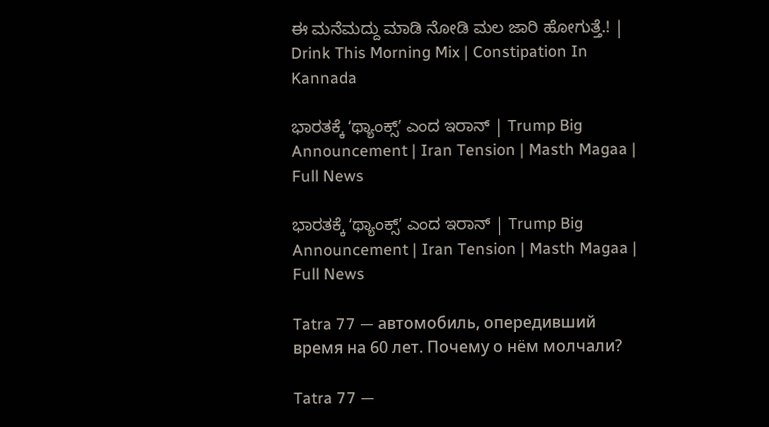ಈ ಮನೆಮದ್ದು ಮಾಡಿ ನೋಡಿ ಮಲ ಜಾರಿ ಹೋಗುತ್ತೆ.! | Drink This Morning Mix | Constipation In Kannada

ಭಾರತಕ್ಕೆ ʻಥ್ಯಾಂಕ್ಸ್‌ʼ ಎಂದ ಇರಾನ್‌ | Trump Big Announcement | Iran Tension | Masth Magaa | Full News

ಭಾರತಕ್ಕೆ ʻಥ್ಯಾಂಕ್ಸ್‌ʼ ಎಂದ ಇರಾನ್‌ | Trump Big Announcement | Iran Tension | Masth Magaa | Full News

Tatra 77 — автомобиль, опередивший время на 60 лет. Почему о нём молчали?

Tatra 77 —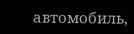автомобиль,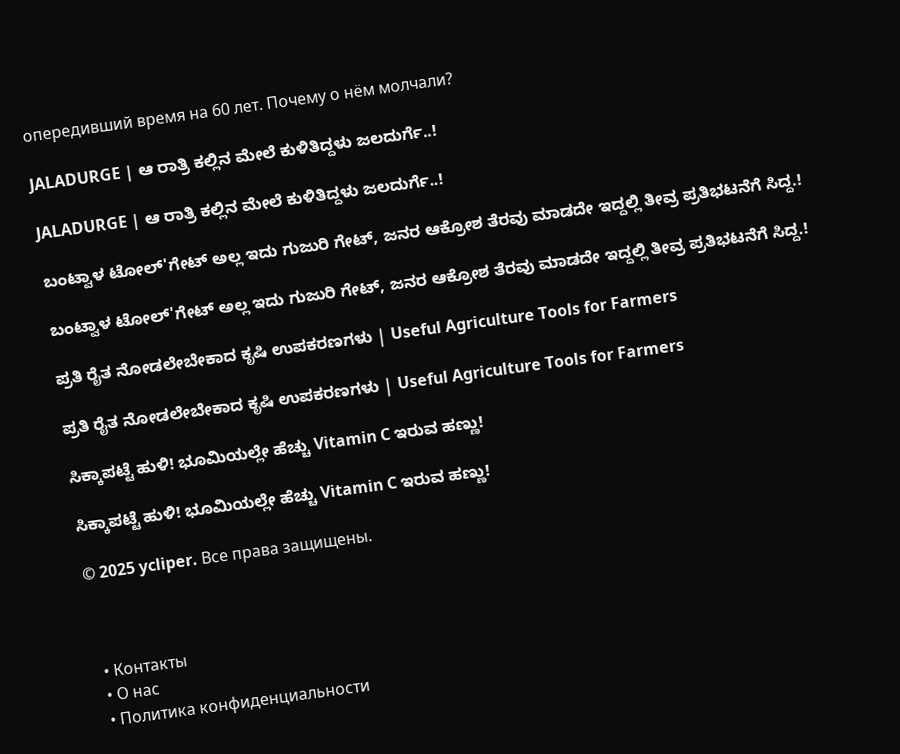опередивший время на 60 лет. Почему о нём молчали?

JALADURGE | ಆ ರಾತ್ರಿ ಕಲ್ಲಿನ ಮೇಲೆ ಕುಳಿತಿದ್ದಳು ಜಲದುರ್ಗೆ..!

JALADURGE | ಆ ರಾತ್ರಿ ಕಲ್ಲಿನ ಮೇಲೆ ಕುಳಿತಿದ್ದಳು ಜಲದುರ್ಗೆ..!

ಬಂಟ್ವಾಳ ಟೋಲ್'ಗೇಟ್ ಅಲ್ಲ ಇದು ಗುಜುರಿ ಗೇಟ್, ಜನರ ಆಕ್ರೋಶ ತೆರವು ಮಾಡದೇ ಇದ್ದಲ್ಲಿ ತೀವ್ರ ಪ್ರತಿಭಟನೆಗೆ ಸಿದ್ದ.!

ಬಂಟ್ವಾಳ ಟೋಲ್'ಗೇಟ್ ಅಲ್ಲ ಇದು ಗುಜುರಿ ಗೇಟ್, ಜನರ ಆಕ್ರೋಶ ತೆರವು ಮಾಡದೇ ಇದ್ದಲ್ಲಿ ತೀವ್ರ ಪ್ರತಿಭಟನೆಗೆ ಸಿದ್ದ.!

ಪ್ರತಿ ರೈತ ನೋಡಲೇಬೇಕಾದ ಕೃಷಿ ಉಪಕರಣಗಳು | Useful Agriculture Tools for Farmers

ಪ್ರತಿ ರೈತ ನೋಡಲೇಬೇಕಾದ ಕೃಷಿ ಉಪಕರಣಗಳು | Useful Agriculture Tools for Farmers

ಸಿಕ್ಕಾಪಟ್ಟೆ ಹುಳಿ! ಭೂಮಿಯಲ್ಲೇ ಹೆಚ್ಚು Vitamin C ಇರುವ ಹಣ್ಣು!

ಸಿಕ್ಕಾಪಟ್ಟೆ ಹುಳಿ! ಭೂಮಿಯಲ್ಲೇ ಹೆಚ್ಚು Vitamin C ಇರುವ ಹಣ್ಣು!

© 2025 ycliper. Все права защищены.



  • Контакты
  • О нас
  • Политика конфиденциальности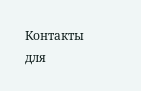Контакты для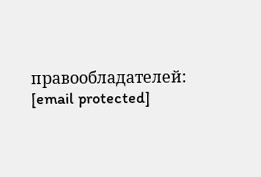правообладателей: [email protected]